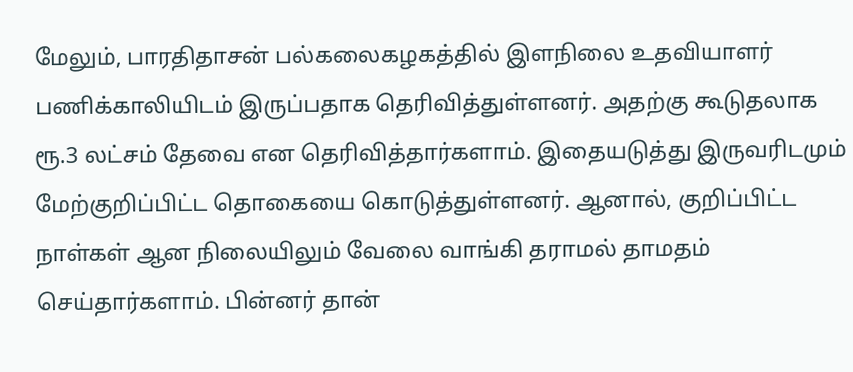மேலும், பாரதிதாசன் பல்கலைகழகத்தில் இளநிலை உதவியாளர் பணிக்காலியிடம் இருப்பதாக தெரிவித்துள்ளனர். அதற்கு கூடுதலாக ரூ.3 லட்சம் தேவை என தெரிவித்தார்களாம். இதையடுத்து இருவரிடமும் மேற்குறிப்பிட்ட தொகையை கொடுத்துள்ளனர். ஆனால், குறிப்பிட்ட நாள்கள் ஆன நிலையிலும் வேலை வாங்கி தராமல் தாமதம் செய்தார்களாம். பின்னர் தான்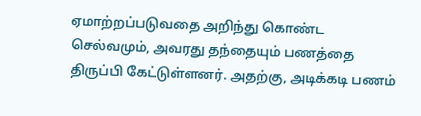ஏமாற்றப்படுவதை அறிந்து கொண்ட செல்வமும், அவரது தந்தையும் பணத்தை திருப்பி கேட்டுள்ளனர். அதற்கு, அடிக்கடி பணம்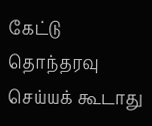கேட்டு தொந்தரவு செய்யக் கூடாது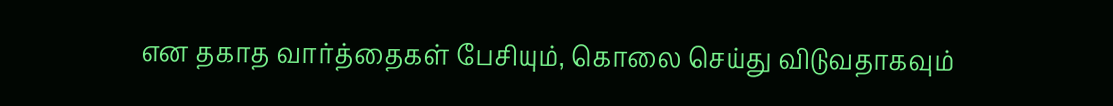என தகாத வார்த்தைகள் பேசியும், கொலை செய்து விடுவதாகவும்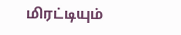மிரட்டியும்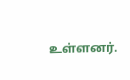உள்ளனர்.